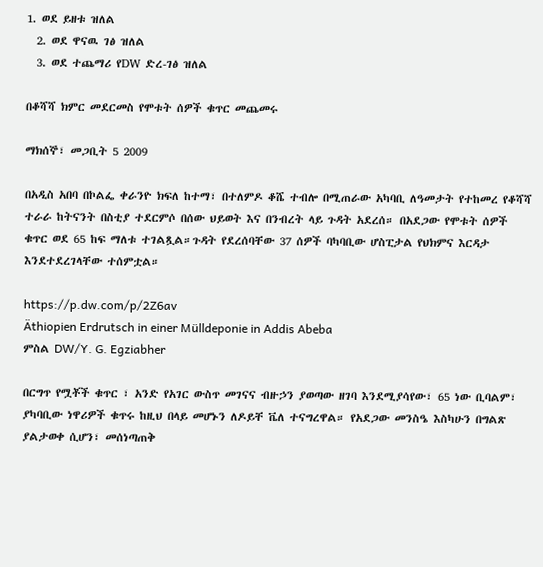1. ወደ ይዘቱ ዝለል
  2. ወደ ዋናዉ ገፅ ዝለል
  3. ወደ ተጨማሪ የDW ድረ-ገፅ ዝለል

በቆሻሻ ክምር መደርመስ የሞቱት ሰዎች ቁጥር መጨመሩ

ማክሰኞ፣ መጋቢት 5 2009

በአዲስ አበባ በኮልፌ ቀራንዮ ክፍለ ከተማ፣ በተለምዶ ቆሼ ተብሎ በሚጠራው አካባቢ ለዓመታት የተከመረ የቆሻሻ ተራራ ከትናንት በስቲያ ተደርምሶ በሰው ህይወት እና በንብረት ላይ ጉዳት አደረሰ። በአደጋው የሞቱት ሰዎች ቁጥር ወደ 65 ከፍ ማለቱ ተገልጿል።ጉዳት የደረሰባቸው 37 ሰዎች ባካባቢው ሆስፒታል የህክምና እርዳታ እንደተደረገላቸው ተሰምቷል።

https://p.dw.com/p/2Z6av
Äthiopien Erdrutsch in einer Mülldeponie in Addis Abeba
ምስል DW/Y. G. Egziabher

በርግጥ የሟቾች ቁጥር ፣ አንድ የአገር ውስጥ መገናና ብዙኃን ያወጣው ዘገባ እንደሚያሳየው፣ 65 ነው ቢባልም፣ ያካባቢው ነዋሪዎች ቁጥሩ ከዚህ በላይ መሆኑን ለዶይቸ ቬለ ተናግረዋል። የአደጋው መንስዔ እስካሁን በግልጽ ያልታወቀ ሲሆን፣ መሰነጣጠቅ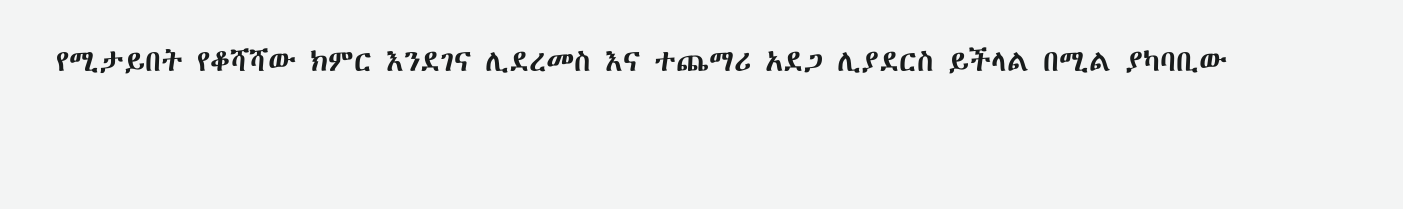የሚታይበት የቆሻሻው ክምር እንደገና ሊደረመስ እና ተጨማሪ አደጋ ሊያደርስ ይችላል በሚል ያካባቢው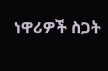ነዋሪዎች ስጋት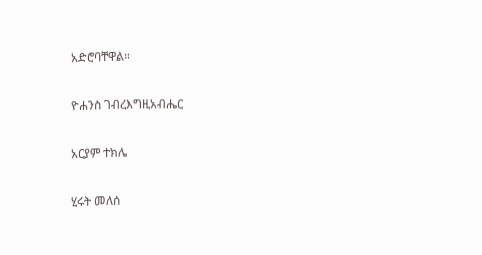አድሮባቸዋል።

ዮሐንስ ገብረእግዚአብሔር

አርያም ተክሌ

ሂሩት መለሰ